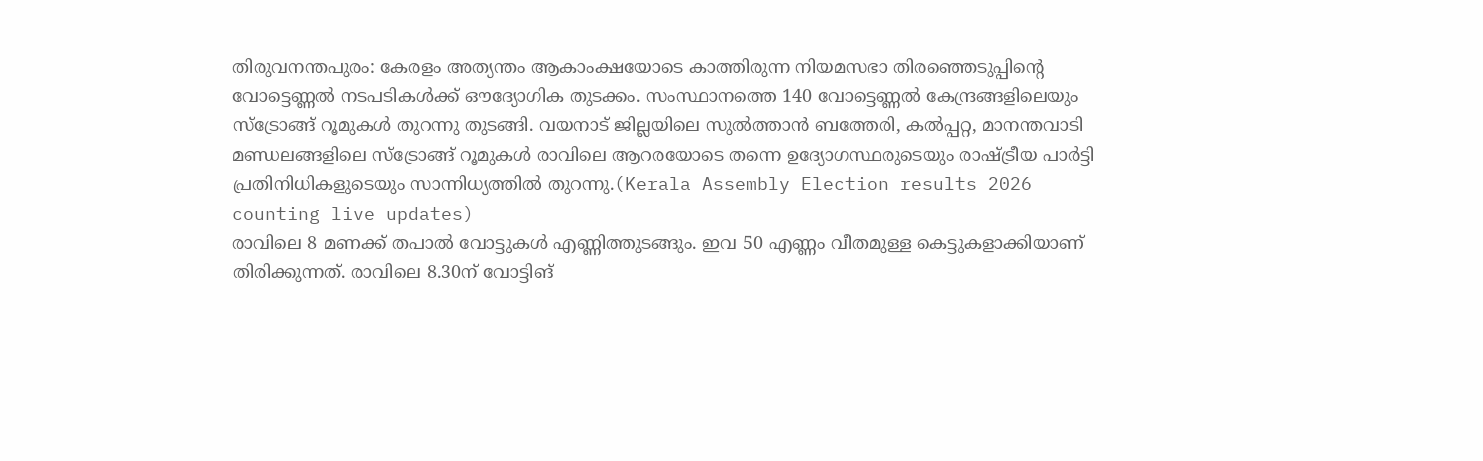തിരുവനന്തപുരം: കേരളം അത്യന്തം ആകാംക്ഷയോടെ കാത്തിരുന്ന നിയമസഭാ തിരഞ്ഞെടുപ്പിന്റെ വോട്ടെണ്ണൽ നടപടികൾക്ക് ഔദ്യോഗിക തുടക്കം. സംസ്ഥാനത്തെ 140 വോട്ടെണ്ണൽ കേന്ദ്രങ്ങളിലെയും സ്ട്രോങ്ങ് റൂമുകൾ തുറന്നു തുടങ്ങി. വയനാട് ജില്ലയിലെ സുൽത്താൻ ബത്തേരി, കൽപ്പറ്റ, മാനന്തവാടി മണ്ഡലങ്ങളിലെ സ്ട്രോങ്ങ് റൂമുകൾ രാവിലെ ആറരയോടെ തന്നെ ഉദ്യോഗസ്ഥരുടെയും രാഷ്ട്രീയ പാർട്ടി പ്രതിനിധികളുടെയും സാന്നിധ്യത്തിൽ തുറന്നു.(Kerala Assembly Election results 2026 counting live updates)
രാവിലെ 8 മണക്ക് തപാൽ വോട്ടുകൾ എണ്ണിത്തുടങ്ങും. ഇവ 50 എണ്ണം വീതമുള്ള കെട്ടുകളാക്കിയാണ് തിരിക്കുന്നത്. രാവിലെ 8.30ന് വോട്ടിങ്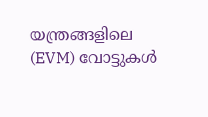യന്ത്രങ്ങളിലെ (EVM) വോട്ടുകൾ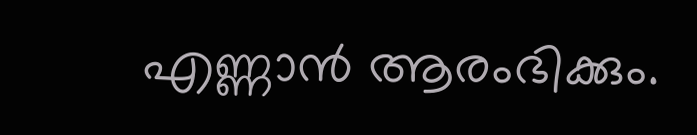എണ്ണാൻ ആരംഭിക്കും.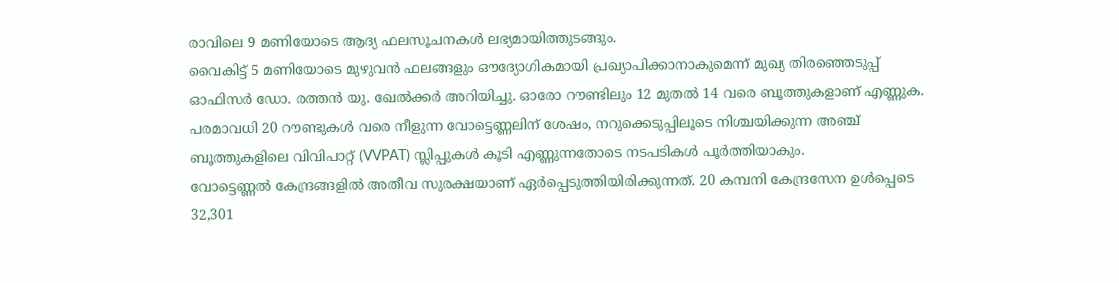രാവിലെ 9 മണിയോടെ ആദ്യ ഫലസൂചനകൾ ലഭ്യമായിത്തുടങ്ങും.
വൈകിട്ട് 5 മണിയോടെ മുഴുവൻ ഫലങ്ങളും ഔദ്യോഗികമായി പ്രഖ്യാപിക്കാനാകുമെന്ന് മുഖ്യ തിരഞ്ഞെടുപ്പ് ഓഫിസർ ഡോ. രത്തൻ യു. ഖേൽക്കർ അറിയിച്ചു. ഓരോ റൗണ്ടിലും 12 മുതൽ 14 വരെ ബൂത്തുകളാണ് എണ്ണുക. പരമാവധി 20 റൗണ്ടുകൾ വരെ നീളുന്ന വോട്ടെണ്ണലിന് ശേഷം, നറുക്കെടുപ്പിലൂടെ നിശ്ചയിക്കുന്ന അഞ്ച് ബൂത്തുകളിലെ വിവിപാറ്റ് (VVPAT) സ്ലിപ്പുകൾ കൂടി എണ്ണുന്നതോടെ നടപടികൾ പൂർത്തിയാകും.
വോട്ടെണ്ണൽ കേന്ദ്രങ്ങളിൽ അതീവ സുരക്ഷയാണ് ഏർപ്പെടുത്തിയിരിക്കുന്നത്. 20 കമ്പനി കേന്ദ്രസേന ഉൾപ്പെടെ 32,301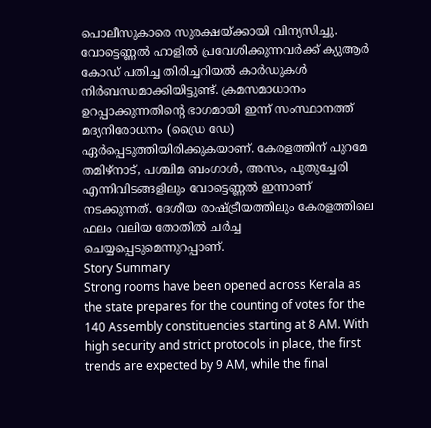പൊലീസുകാരെ സുരക്ഷയ്ക്കായി വിന്യസിച്ചു. വോട്ടെണ്ണൽ ഹാളിൽ പ്രവേശിക്കുന്നവർക്ക് ക്യുആർ കോഡ് പതിച്ച തിരിച്ചറിയൽ കാർഡുകൾ നിർബന്ധമാക്കിയിട്ടുണ്ട്. ക്രമസമാധാനം ഉറപ്പാക്കുന്നതിന്റെ ഭാഗമായി ഇന്ന് സംസ്ഥാനത്ത് മദ്യനിരോധനം (ഡ്രൈ ഡേ) ഏർപ്പെടുത്തിയിരിക്കുകയാണ്. കേരളത്തിന് പുറമേ തമിഴ്നാട്, പശ്ചിമ ബംഗാൾ, അസം, പുതുച്ചേരി എന്നിവിടങ്ങളിലും വോട്ടെണ്ണൽ ഇന്നാണ് നടക്കുന്നത്. ദേശീയ രാഷ്ട്രീയത്തിലും കേരളത്തിലെ ഫലം വലിയ തോതിൽ ചർച്ച ചെയ്യപ്പെടുമെന്നുറപ്പാണ്.
Story Summary
Strong rooms have been opened across Kerala as the state prepares for the counting of votes for the 140 Assembly constituencies starting at 8 AM. With high security and strict protocols in place, the first trends are expected by 9 AM, while the final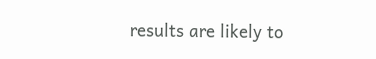results are likely to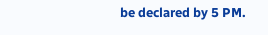be declared by 5 PM.